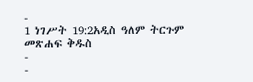-
1 ነገሥት 19:2አዲስ ዓለም ትርጉም መጽሐፍ ቅዱስ
-
-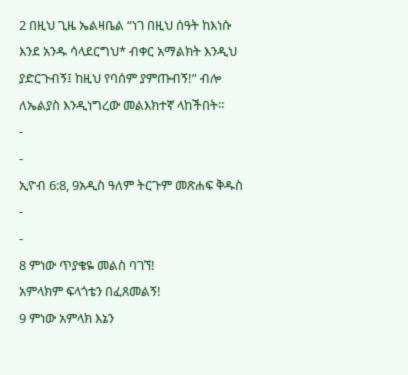2 በዚህ ጊዜ ኤልዛቤል “ነገ በዚህ ሰዓት ከእነሱ እንደ አንዱ ሳላደርግህ* ብቀር አማልክት እንዲህ ያድርጉብኝ፤ ከዚህ የባሰም ያምጡብኝ!” ብሎ ለኤልያስ እንዲነግረው መልእክተኛ ላከችበት።
-
-
ኢዮብ 6:8, 9አዲስ ዓለም ትርጉም መጽሐፍ ቅዱስ
-
-
8 ምነው ጥያቄዬ መልስ ባገኘ!
አምላክም ፍላጎቴን በፈጸመልኝ!
9 ምነው አምላክ እኔን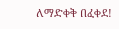ለማድቀቅ በፈቀደ!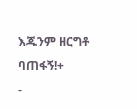እጁንም ዘርግቶ ባጠፋኝ!+
-